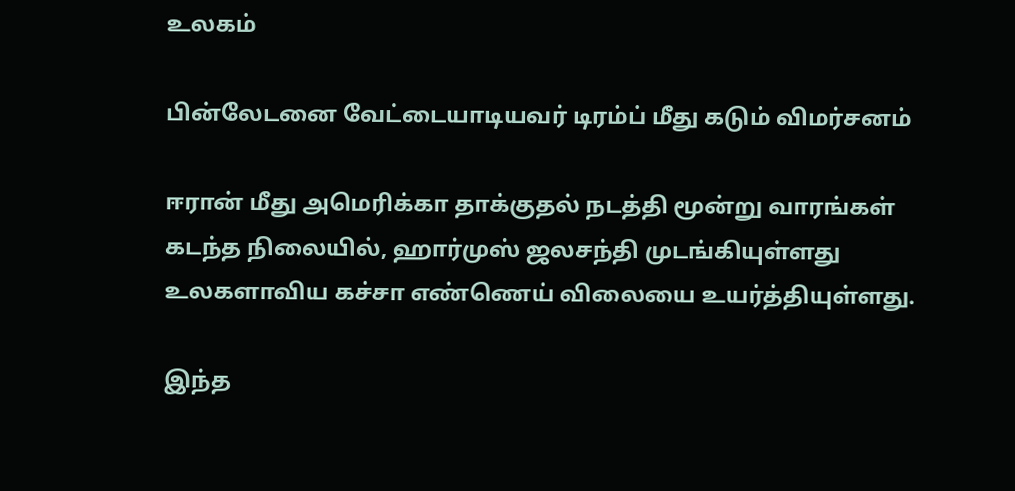உலகம்

பின்லேடனை வேட்டையாடியவர் டிரம்ப் மீது கடும் விமர்சனம்

ஈரான் மீது அமெரிக்கா தாக்குதல் நடத்தி மூன்று வாரங்கள் கடந்த நிலையில், ஹார்முஸ் ஜலசந்தி முடங்கியுள்ளது உலகளாவிய கச்சா எண்ணெய் விலையை உயர்த்தியுள்ளது.

இந்த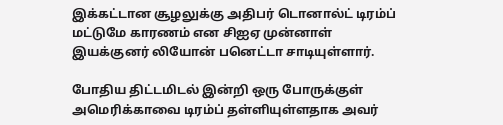இக்கட்டான சூழலுக்கு அதிபர் டொனால்ட் டிரம்ப் மட்டுமே காரணம் என சிஐஏ முன்னாள் இயக்குனர் லியோன் பனெட்டா சாடியுள்ளார்.

போதிய திட்டமிடல் இன்றி ஒரு போருக்குள் அமெரிக்காவை டிரம்ப் தள்ளியுள்ளதாக அவர்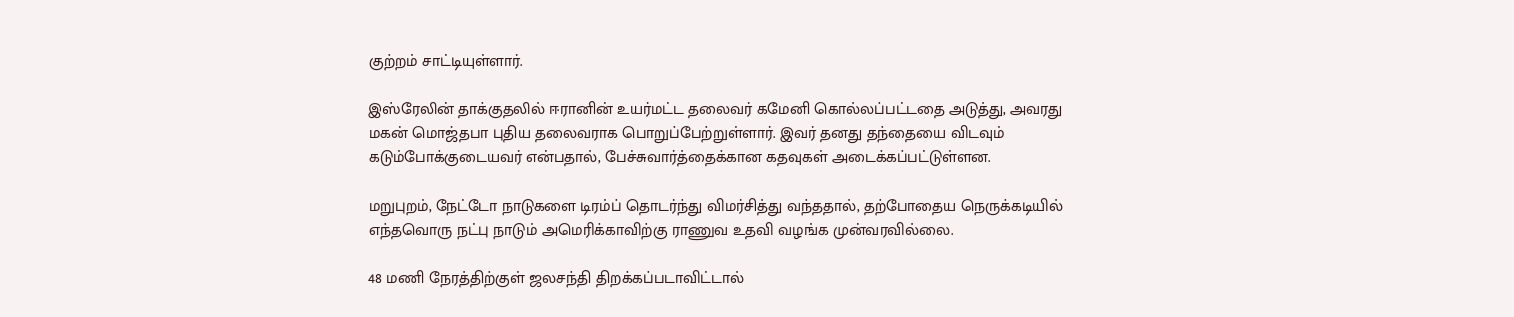குற்றம் சாட்டியுள்ளார்.

இஸ்ரேலின் தாக்குதலில் ஈரானின் உயர்மட்ட தலைவர் கமேனி கொல்லப்பட்டதை அடுத்து, அவரது மகன் மொஜ்தபா புதிய தலைவராக பொறுப்பேற்றுள்ளார். இவர் தனது தந்தையை விடவும் கடும்போக்குடையவர் என்பதால், பேச்சுவார்த்தைக்கான கதவுகள் அடைக்கப்பட்டுள்ளன.

மறுபுறம், நேட்டோ நாடுகளை டிரம்ப் தொடர்ந்து விமர்சித்து வந்ததால், தற்போதைய நெருக்கடியில் எந்தவொரு நட்பு நாடும் அமெரிக்காவிற்கு ராணுவ உதவி வழங்க முன்வரவில்லை.

48 மணி நேரத்திற்குள் ஜலசந்தி திறக்கப்படாவிட்டால்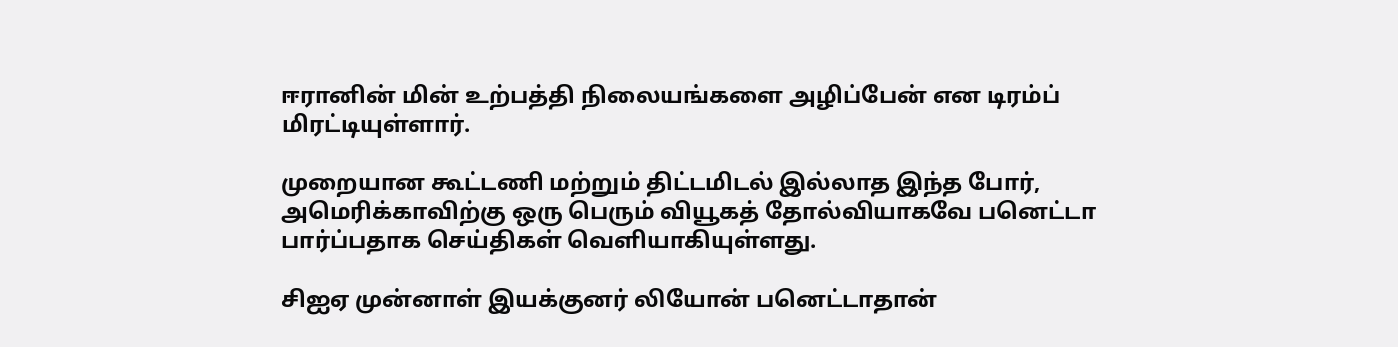ஈரானின் மின் உற்பத்தி நிலையங்களை அழிப்பேன் என டிரம்ப் மிரட்டியுள்ளார்.

முறையான கூட்டணி மற்றும் திட்டமிடல் இல்லாத இந்த போர், அமெரிக்காவிற்கு ஒரு பெரும் வியூகத் தோல்வியாகவே பனெட்டா பார்ப்பதாக செய்திகள் வெளியாகியுள்ளது.

சிஐஏ முன்னாள் இயக்குனர் லியோன் பனெட்டாதான்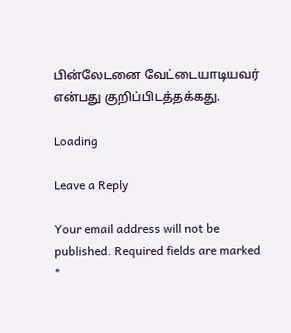பின்லேடனை வேட்டையாடியவர் என்பது குறிப்பிடத்தக்கது.

Loading

Leave a Reply

Your email address will not be published. Required fields are marked *